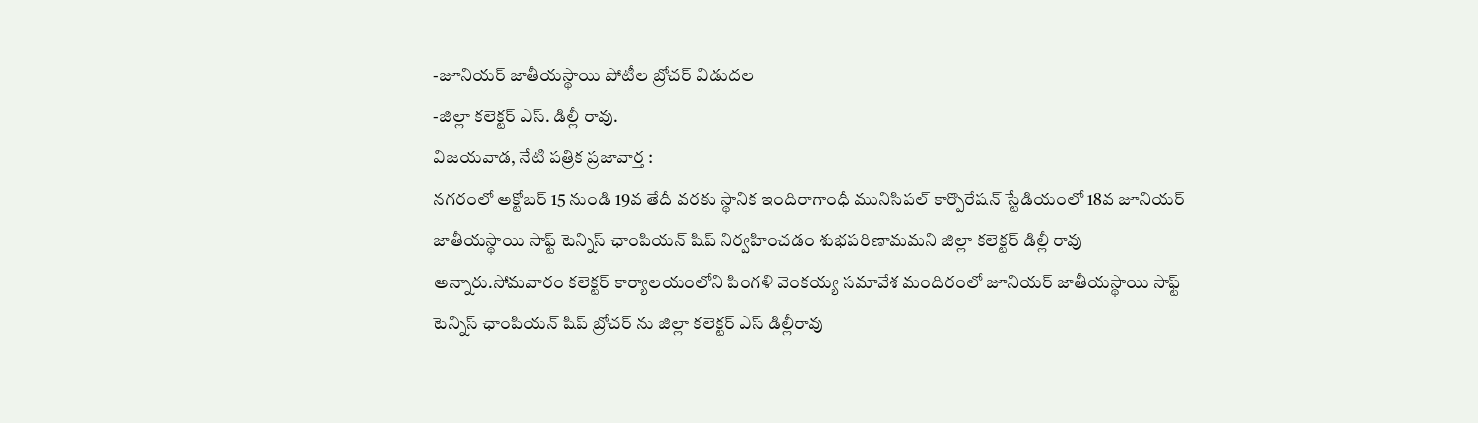-జూనియర్ జాతీయస్థాయి పోటీల బ్రోచర్ విడుదల
-జిల్లా కలెక్టర్ ఎస్. డిల్లీ రావు.
విజయవాడ, నేటి పత్రిక ప్రజావార్త :
నగరంలో అక్టోబర్ 15 నుండి 19వ తేదీ వరకు స్థానిక ఇందిరాగాంధీ మునిసిపల్ కార్పొరేషన్ స్టేడియంలో 18వ జూనియర్ జాతీయస్థాయి సాఫ్ట్ టెన్నిస్ ఛాంపియన్ షిప్ నిర్వహించడం శుభపరిణామమని జిల్లా కలెక్టర్ డిల్లీ రావు అన్నారు.సోమవారం కలెక్టర్ కార్యాలయంలోని పింగళి వెంకయ్య సమావేశ మందిరంలో జూనియర్ జాతీయస్థాయి సాఫ్ట్ టెన్నిస్ ఛాంపియన్ షిప్ బ్రోచర్ ను జిల్లా కలెక్టర్ ఎస్ డిల్లీరావు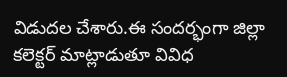విడుదల చేశారు.ఈ సందర్భంగా జిల్లా కలెక్టర్ మాట్లాడుతూ వివిధ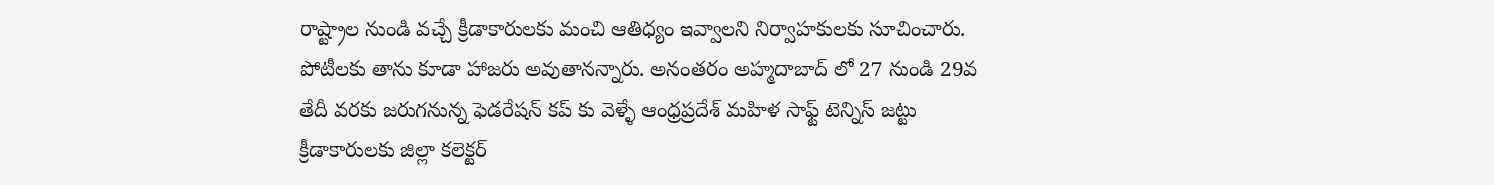రాష్ట్రాల నుండి వచ్చే క్రీడాకారులకు మంచి ఆతిధ్యం ఇవ్వాలని నిర్వాహకులకు సూచించారు. పోటీలకు తాను కూడా హాజరు అవుతానన్నారు. అనంతరం అహ్మదాబాద్ లో 27 నుండి 29వ తేదీ వరకు జరుగనున్న ఫెడరేషన్ కప్ కు వెళ్ళే ఆంధ్రప్రదేశ్ మహిళ సాఫ్ట్ టెన్నిస్ జట్టు క్రీడాకారులకు జిల్లా కలెక్టర్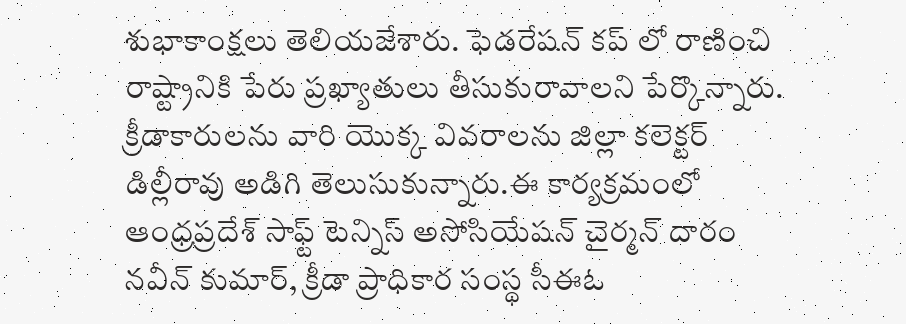శుభాకాంక్షలు తెలియజేశారు. ఫెడరేషన్ కప్ లో రాణించి రాష్ట్రానికి పేరు ప్రఖ్యాతులు తీసుకురావాలని పేర్కొన్నారు. క్రీడాకారులను వారి యొక్క వివరాలను జిల్లా కలెక్టర్ డిల్లీరావు అడిగి తెలుసుకున్నారు.ఈ కార్యక్రమంలో ఆంధ్రప్రదేశ్ సాఫ్ట్ టెన్నిస్ అసోసియేషన్ చైర్మన్ దారం నవీన్ కుమార్, క్రీడా ప్రాధికార సంస్థ సీఈఓ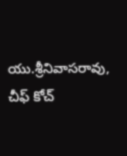యు.శ్రీనివాసరావు, చీఫ్ కోచ్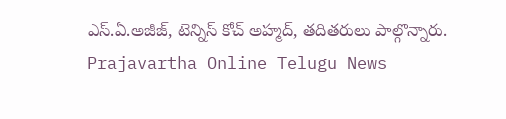ఎస్.ఏ.అజీజ్, టెన్నిస్ కోచ్ అహ్మద్, తదితరులు పాల్గొన్నారు.
Prajavartha Online Telugu News